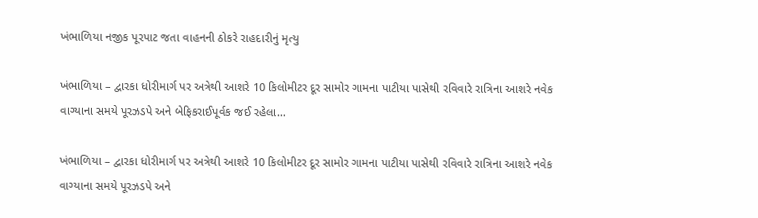ખંભાળિયા નજીક પૂરપાટ જતા વાહનની ઠોકરે રાહદારીનું મૃત્યુ

ખંભાળિયા – દ્વારકા ધોરીમાર્ગ પર અત્રેથી આશરે 10 કિલોમીટર દૂર સામોર ગામના પાટીયા પાસેથી રવિવારે રાત્રિના આશરે નવેક વાગ્યાના સમયે પૂરઝડપે અને બેફિકરાઈપૂર્વક જઈ રહેલા…

ખંભાળિયા – દ્વારકા ધોરીમાર્ગ પર અત્રેથી આશરે 10 કિલોમીટર દૂર સામોર ગામના પાટીયા પાસેથી રવિવારે રાત્રિના આશરે નવેક વાગ્યાના સમયે પૂરઝડપે અને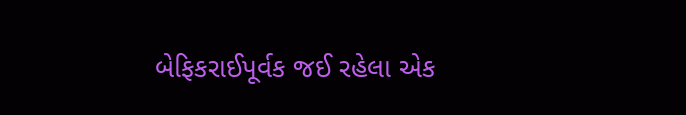બેફિકરાઈપૂર્વક જઈ રહેલા એક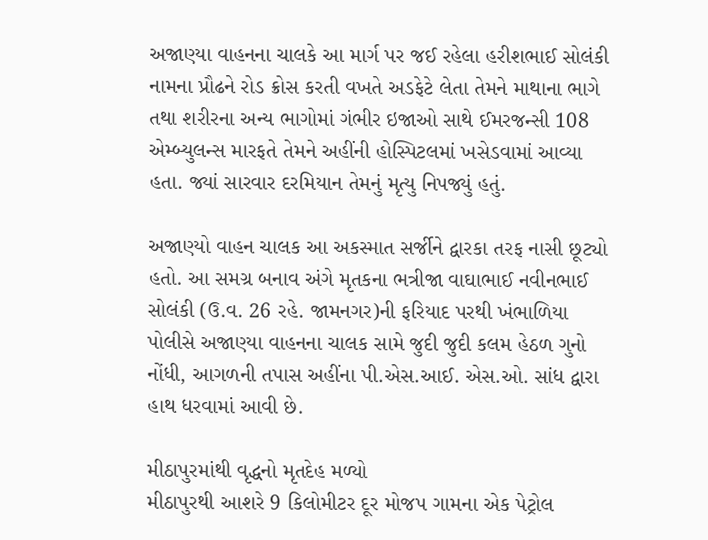અજાણ્યા વાહનના ચાલકે આ માર્ગ પર જઈ રહેલા હરીશભાઈ સોલંકી નામના પ્રૌઢને રોડ ક્રોસ કરતી વખતે અડફેટે લેતા તેમને માથાના ભાગે તથા શરીરના અન્ય ભાગોમાં ગંભીર ઇજાઓ સાથે ઈમરજન્સી 108 એમ્બ્યુલન્સ મારફતે તેમને અહીંની હોસ્પિટલમાં ખસેડવામાં આવ્યા હતા. જ્યાં સારવાર દરમિયાન તેમનું મૃત્યુ નિપજ્યું હતું.

અજાણ્યો વાહન ચાલક આ અકસ્માત સર્જીને દ્વારકા તરફ નાસી છૂટ્યો હતો. આ સમગ્ર બનાવ અંગે મૃતકના ભત્રીજા વાઘાભાઈ નવીનભાઈ સોલંકી (ઉ.વ. 26 રહે. જામનગર)ની ફરિયાદ પરથી ખંભાળિયા પોલીસે અજાણ્યા વાહનના ચાલક સામે જુદી જુદી કલમ હેઠળ ગુનો નોંધી, આગળની તપાસ અહીંના પી.એસ.આઈ. એસ.ઓ. સાંધ દ્વારા હાથ ધરવામાં આવી છે.

મીઠાપુરમાંથી વૃદ્ધનો મૃતદેહ મળ્યો
મીઠાપુરથી આશરે 9 કિલોમીટર દૂર મોજપ ગામના એક પેટ્રોલ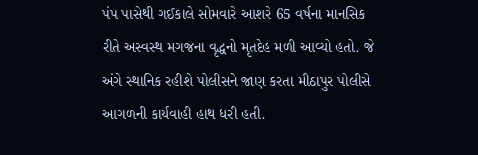પંપ પાસેથી ગઈકાલે સોમવારે આશરે 65 વર્ષના માનસિક રીતે અસ્વસ્થ મગજના વૃદ્ધનો મૃતદેહ મળી આવ્યો હતો. જે અંગે સ્થાનિક રહીશે પોલીસને જાણ કરતા મીઠાપુર પોલીસે આગળની કાર્યવાહી હાથ ધરી હતી.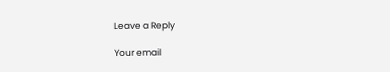Leave a Reply

Your email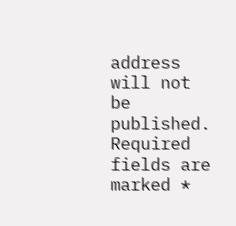address will not be published. Required fields are marked *